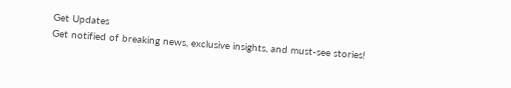Get Updates
Get notified of breaking news, exclusive insights, and must-see stories!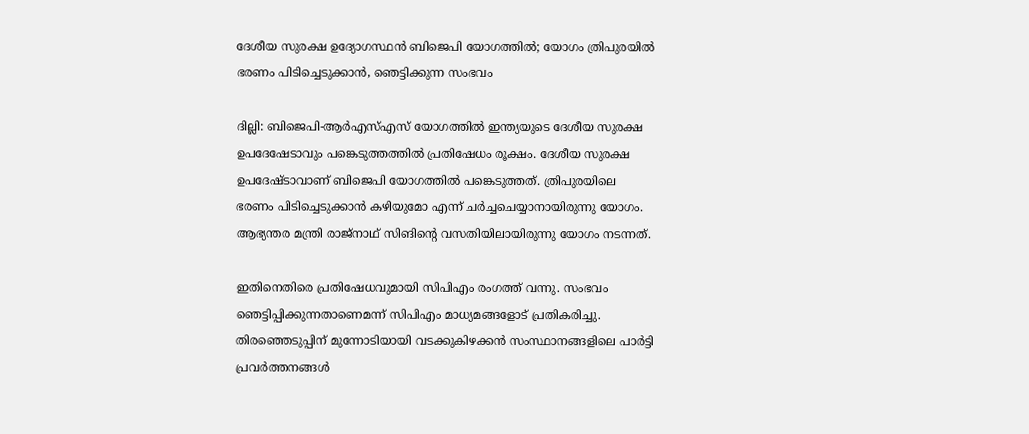ദേശീയ സുരക്ഷ ഉദ്യോഗസ്ഥൻ ബിജെപി യോഗത്തിൽ; യോഗം ത്രിപുരയിൽ ഭരണം പിടിച്ചെടുക്കാൻ, ഞെട്ടിക്കുന്ന സംഭവം

ദില്ലി: ബിജെപി-ആർഎസ്എസ് യോഗത്തിൽ ഇന്ത്യയുടെ ദേശീയ സുരക്ഷ ഉപദേഷേടാവും പങ്കെടുത്തത്തിൽ പ്രതിഷേധം രൂക്ഷം. ദേശീയ സുരക്ഷ ഉപദേഷ്ടാവാണ് ബിജെപി യോഗത്തിൽ പങ്കെടുത്തത്. ത്രിപുരയിലെ ഭരണം പിടിച്ചെടുക്കാൻ കഴിയുമോ എന്ന് ചർച്ചചെയ്യാനായിരുന്നു യോഗം. ആഭ്യന്തര മന്ത്രി രാജ്നാഥ് സിങിന്റെ വസതിയിലായിരുന്നു യോഗം നടന്നത്.

ഇതിനെതിരെ പ്രതിഷേധവുമായി സിപിഎം രംഗത്ത് വന്നു. സംഭവം ഞെട്ടിപ്പിക്കുന്നതാണെമന്ന് സിപിഎം മാധ്യമങ്ങളോട് പ്രതികരിച്ചു. തിരഞ്ഞെടുപ്പിന് മുന്നോടിയായി വടക്കുകിഴക്കന്‍ സംസ്ഥാനങ്ങളിലെ പാര്‍ട്ടി പ്രവര്‍ത്തനങ്ങൾ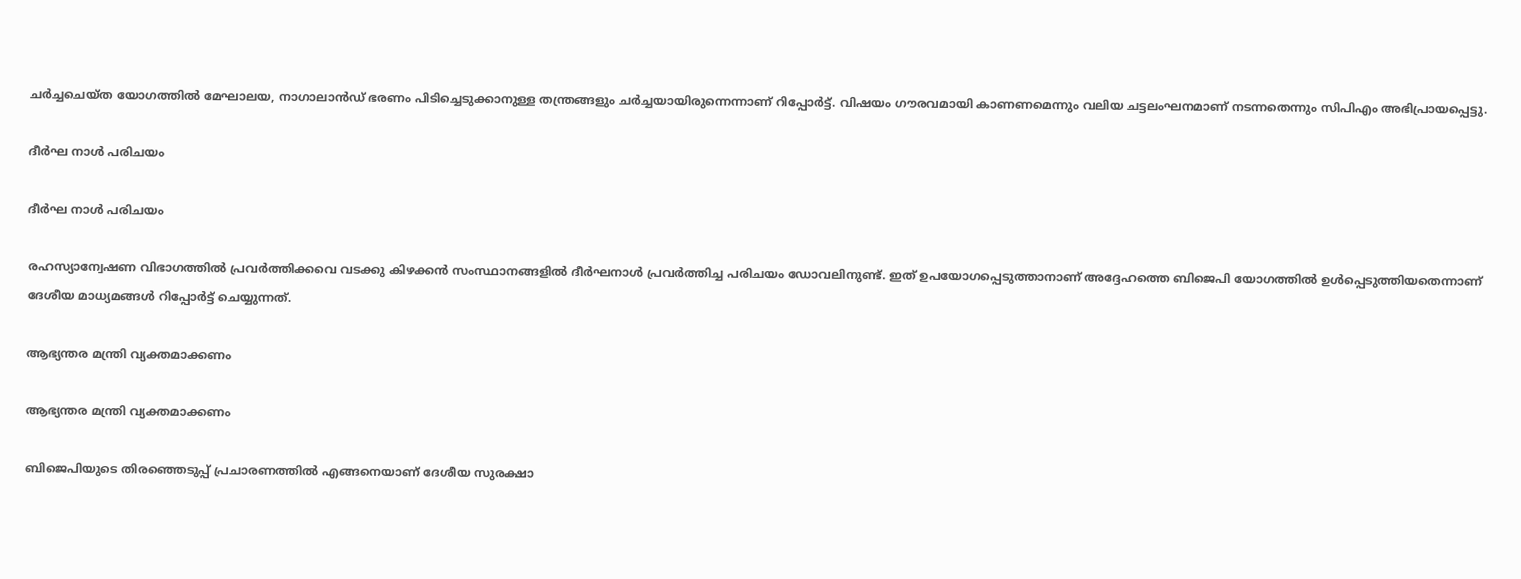ചര്‍ച്ചചെയ്ത യോഗത്തില്‍ മേഘാലയ, നാഗാലാന്‍ഡ് ഭരണം പിടിച്ചെടുക്കാനുള്ള തന്ത്രങ്ങളും ചർച്ചയായിരുന്നെന്നാണ് റിപ്പോർട്ട്. വിഷയം ഗൗരവമായി കാണണമെന്നും വലിയ ചട്ടലംഘനമാണ് നടന്നതെന്നും സിപിഎം അഭിപ്രായപ്പെട്ടു.

ദീർഘ നാൾ പരിചയം

ദീർഘ നാൾ പരിചയം

രഹസ്യാന്വേഷണ വിഭാഗത്തില്‍ പ്രവര്‍ത്തിക്കവെ വടക്കു കിഴക്കന്‍ സംസ്ഥാനങ്ങളില്‍ ദീര്‍ഘനാള്‍ പ്രവര്‍ത്തിച്ച പരിചയം ഡോവലിനുണ്ട്. ഇത് ഉപയോഗപ്പെടുത്താനാണ് അദ്ദേഹത്തെ ബിജെപി യോഗത്തിൽ ഉൾപ്പെടുത്തിയതെന്നാണ് ദേശീയ മാധ്യമങ്ങൾ റിപ്പോർട്ട് ചെയ്യുന്നത്.

ആഭ്യന്തര മന്ത്രി വ്യക്തമാക്കണം

ആഭ്യന്തര മന്ത്രി വ്യക്തമാക്കണം

ബിജെപിയുടെ തിരഞ്ഞെടുപ്പ് പ്രചാരണത്തില്‍ എങ്ങനെയാണ് ദേശീയ സുരക്ഷാ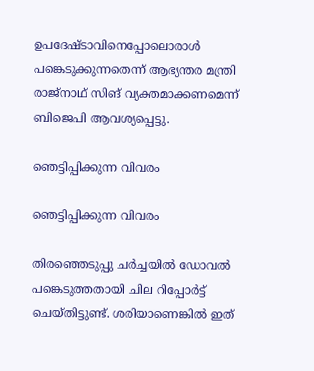ഉപദേഷ്ടാവിനെപ്പോലൊരാള്‍ പങ്കെടുക്കുന്നതെന്ന് ആഭ്യന്തര മന്ത്രി രാജ്‌നാഥ് സിങ് വ്യക്തമാക്കണമെന്ന് ബിജെപി ആവശ്യപ്പെട്ടു.

ഞെട്ടിപ്പിക്കുന്ന വിവരം

ഞെട്ടിപ്പിക്കുന്ന വിവരം

തിരഞ്ഞെടുപ്പു ചർച്ചയിൽ ഡോവൽ പങ്കെടുത്തതായി ചില റിപ്പോർട്ട് ചെയ്തിട്ടുണ്ട്. ശരിയാണെങ്കിൽ ഇത്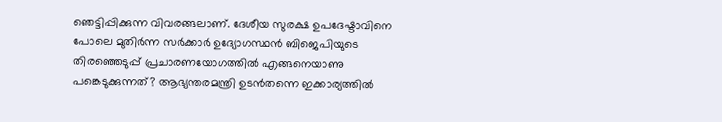ഞെട്ടിപ്പിക്കുന്ന വിവരങ്ങലാണ്. ദേശീയ സുരക്ഷ ഉപദേഷ്ടാവിനെ പോലെ മുതിർന്ന സർ‌ക്കാർ ഉദ്യോഗസ്ഥൻ ബിജെപിയുടെ തിരഞ്ഞെടുപ്പ് പ്രചാരണയോഗത്തിൽ എങ്ങനെയാണു പങ്കെടുക്കുന്നത്? ആഭ്യന്തരമന്ത്രി ഉടൻതന്നെ ഇക്കാര്യത്തിൽ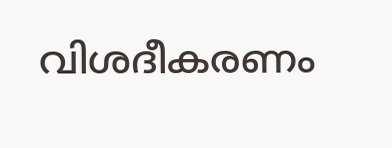വിശദീകരണം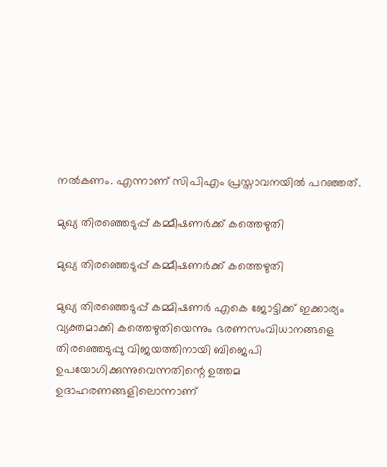നൽകണം. എന്നാണ് സിപിഎം പ്രസ്താവനയിൽ പറഞ്ഞത്.

മുഖ്യ തിരഞ്ഞെടുപ്പ് കമ്മീഷണർക്ക് കത്തെഴുതി

മുഖ്യ തിരഞ്ഞെടുപ്പ് കമ്മീഷണർക്ക് കത്തെഴുതി

മുഖ്യ തിരഞ്ഞെടുപ്പ് കമ്മിഷണർ എകെ ജോട്ടിക്ക് ഇക്കാര്യം വ്യക്തമാക്കി കത്തെഴുതിയെന്നും ഭരണസംവിധാനങ്ങളെ തിരഞ്ഞെടുപ്പു വിജയത്തിനായി ബിജെപി ഉപയോഗിക്കുന്നുവെന്നതിന്റെ ഉത്തമ ഉദാഹരണങ്ങളിലൊന്നാണ്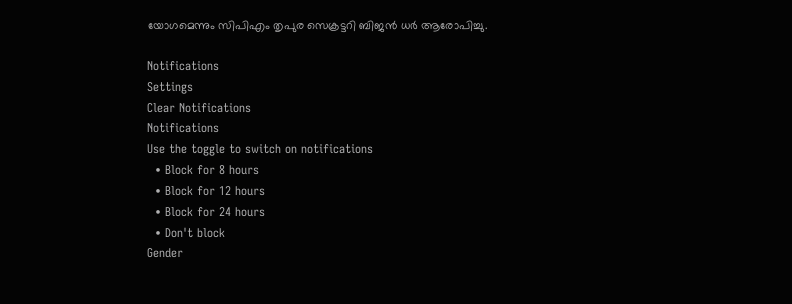യോഗമെന്നും സിപിഎം തൃപുര സെക്രട്ടറി ബിജൻ ധർ ആരോപിച്ചു.

Notifications
Settings
Clear Notifications
Notifications
Use the toggle to switch on notifications
  • Block for 8 hours
  • Block for 12 hours
  • Block for 24 hours
  • Don't block
Gender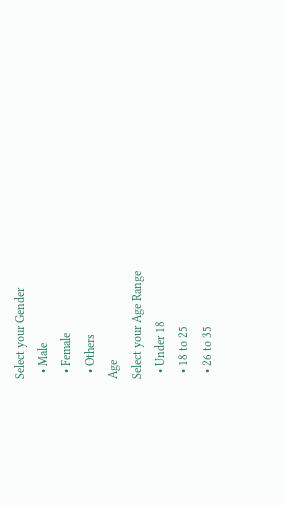Select your Gender
  • Male
  • Female
  • Others
Age
Select your Age Range
  • Under 18
  • 18 to 25
  • 26 to 35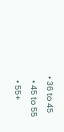• 36 to 45
  • 45 to 55
  • 55+